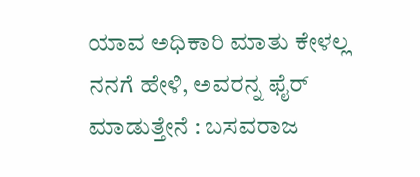ಯಾವ ಅಧಿಕಾರಿ ಮಾತು ಕೇಳಲ್ಲ ನನಗೆ ಹೇಳಿ, ಅವರನ್ನ ಫೈರ್‌ ಮಾಡುತ್ತೇನೆ : ಬಸವರಾಜ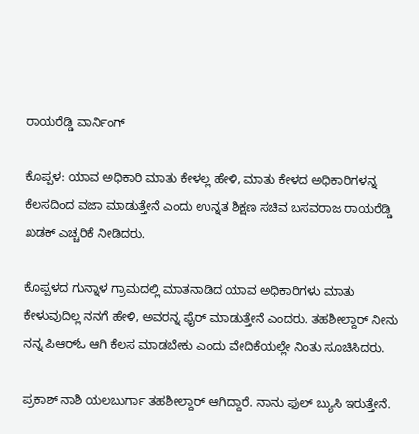ರಾಯರೆಡ್ಡಿ ವಾರ್ನಿಂಗ್‌

ಕೊಪ್ಪಳ: ಯಾವ ಅಧಿಕಾರಿ ಮಾತು ಕೇಳಲ್ಲ ಹೇಳಿ, ಮಾತು ಕೇಳದ ಅಧಿಕಾರಿಗಳನ್ನ ಕೆಲಸದಿಂದ ವಜಾ ಮಾಡುತ್ತೇನೆ ಎಂದು ಉನ್ನತ ಶಿಕ್ಷಣ ಸಚಿವ ಬಸವರಾಜ ರಾಯರೆಡ್ಡಿ ಖಡಕ್‌ ಎಚ್ಚರಿಕೆ ನೀಡಿದರು.

ಕೊಪ್ಪಳದ ಗುನ್ನಾಳ ಗ್ರಾಮದಲ್ಲಿ ಮಾತನಾಡಿದ ಯಾವ ಅಧಿಕಾರಿಗಳು ಮಾತು ಕೇಳುವುದಿಲ್ಲ ನನಗೆ ಹೇಳಿ, ಅವರನ್ನ ಫೈರ್‌ ಮಾಡುತ್ತೇನೆ ಎಂದರು. ತಹಶೀಲ್ದಾರ್ ನೀನು ನನ್ನ ಪಿಆರ್‌ಓ ಆಗಿ ಕೆಲಸ ಮಾಡಬೇಕು ಎಂದು ವೇದಿಕೆಯಲ್ಲೇ ನಿಂತು ಸೂಚಿಸಿದರು.

ಪ್ರಕಾಶ್ ನಾಶಿ ಯಲಬುರ್ಗಾ ತಹಶೀಲ್ದಾರ್ ಆಗಿದ್ದಾರೆ. ನಾನು ಫುಲ್ ಬ್ಯುಸಿ ಇರುತ್ತೇನೆ.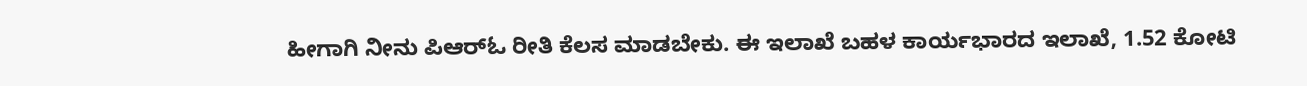ಹೀಗಾಗಿ ನೀನು ಪಿಆರ್‌ಓ ರೀತಿ ಕೆಲಸ ಮಾಡಬೇಕು. ಈ ಇಲಾಖೆ ಬಹಳ ಕಾರ್ಯಭಾರದ ಇಲಾಖೆ, 1.52 ಕೋಟಿ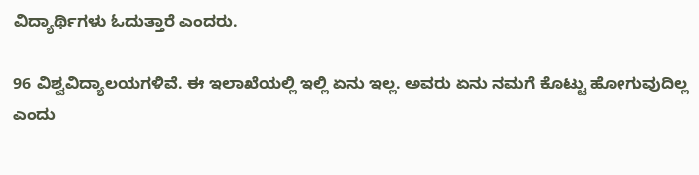ವಿದ್ಯಾರ್ಥಿಗಳು ಓದುತ್ತಾರೆ ಎಂದರು.

96 ವಿಶ್ವವಿದ್ಯಾಲಯಗಳಿವೆ. ಈ ಇಲಾಖೆಯಲ್ಲಿ ಇಲ್ಲಿ ಏನು ಇಲ್ಲ. ಅವರು ಏನು ನಮಗೆ ಕೊಟ್ಟು ಹೋಗುವುದಿಲ್ಲ ಎಂದು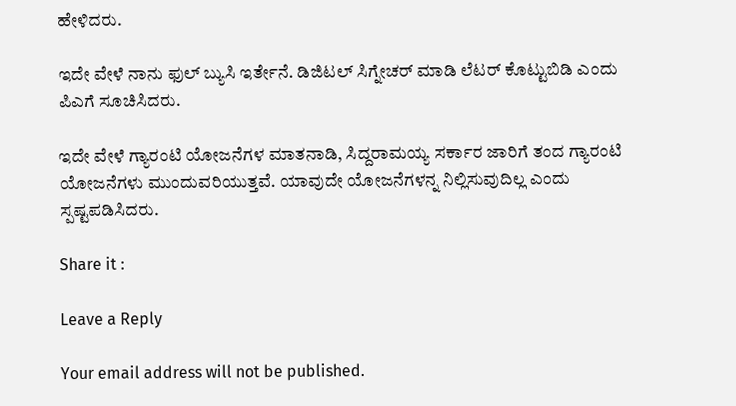ಹೇಳಿದರು.

ಇದೇ ವೇಳೆ ನಾನು ಫುಲ್ ಬ್ಯುಸಿ ಇರ್ತೇನೆ. ಡಿಜಿಟಲ್ ಸಿಗ್ನೇಚರ್ ಮಾಡಿ ಲೆಟರ್ ಕೊಟ್ಟುಬಿಡಿ ಎಂದು ಪಿಎಗೆ ಸೂಚಿಸಿದರು.

ಇದೇ ವೇಳೆ ಗ್ಯಾರಂಟಿ ಯೋಜನೆಗಳ ಮಾತನಾಡಿ, ಸಿದ್ದರಾಮಯ್ಯ ಸರ್ಕಾರ ಜಾರಿಗೆ ತಂದ ಗ್ಯಾರಂಟಿ ಯೋಜನೆಗಳು ಮುಂದುವರಿಯುತ್ತವೆ. ಯಾವುದೇ ಯೋಜನೆಗಳನ್ನ ನಿಲ್ಲಿಸುವುದಿಲ್ಲ ಎಂದು ಸ್ಪಷ್ಟಪಡಿಸಿದರು.

Share it :

Leave a Reply

Your email address will not be published.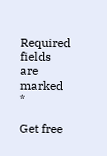Required fields are marked *

Get free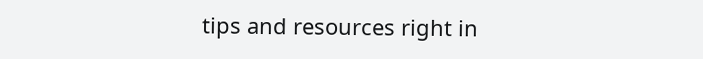tips and resources right in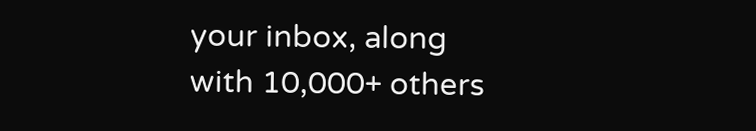your inbox, along with 10,000+ others